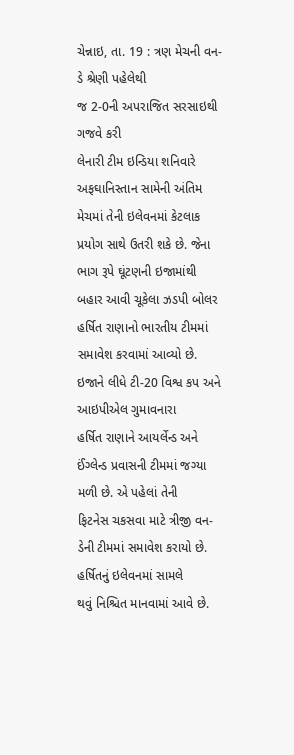ચેન્નાઇ, તા. 19 : ત્રણ મેચની વન-ડે શ્રેણી પહેલેથી
જ 2-0ની અપરાજિત સરસાઇથી ગજવે કરી
લેનારી ટીમ ઇન્ડિયા શનિવારે અફઘાનિસ્તાન સામેની અંતિમ મેચમાં તેની ઇલેવનમાં કેટલાક
પ્રયોગ સાથે ઉતરી શકે છે. જેના ભાગ રૂપે ઘૂંટણની ઇજામાંથી બહાર આવી ચૂકેલા ઝડપી બોલર
હર્ષિત રાણાનો ભારતીય ટીમમાં સમાવેશ કરવામાં આવ્યો છે. ઇજાને લીધે ટી-20 વિશ્વ કપ અને આઇપીએલ ગુમાવનારા
હર્ષિત રાણાને આયર્લેન્ડ અને ઈંગ્લેન્ડ પ્રવાસની ટીમમાં જગ્યા મળી છે. એ પહેલાં તેની
ફિટનેસ ચકસવા માટે ત્રીજી વન-ડેની ટીમમાં સમાવેશ કરાયો છે. હર્ષિતનું ઇલેવનમાં સામલે
થવું નિશ્ચિત માનવામાં આવે છે.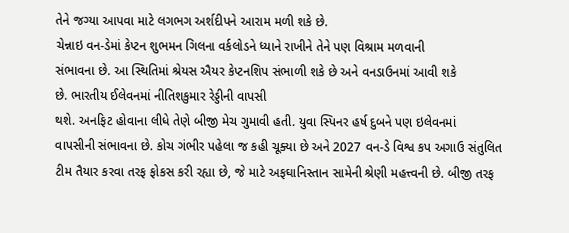તેને જગ્યા આપવા માટે લગભગ અર્શદીપને આરામ મળી શકે છે.
ચેન્નાઇ વન-ડેમાં કેપ્ટન શુભમન ગિલના વર્કલોડને ધ્યાને રાખીને તેને પણ વિશ્રામ મળવાની
સંભાવના છે. આ સ્થિતિમાં શ્રેયસ ઐયર કેપ્ટનશિપ સંભાળી શકે છે અને વનડાઉનમાં આવી શકે
છે. ભારતીય ઈલેવનમાં નીતિશકુમાર રેડ્ડીની વાપસી
થશે. અનફિટ હોવાના લીધે તેણે બીજી મેચ ગુમાવી હતી. યુવા સ્પિનર હર્ષ દુબને પણ ઇલેવનમાં
વાપસીની સંભાવના છે. કોચ ગંભીર પહેલા જ કહી ચૂક્યા છે અને 2027 વન-ડે વિશ્વ કપ અગાઉ સંતુલિત
ટીમ તૈયાર કરવા તરફ ફોકસ કરી રહ્યા છે, જે માટે અફઘાનિસ્તાન સામેની શ્રેણી મહત્ત્વની છે. બીજી તરફ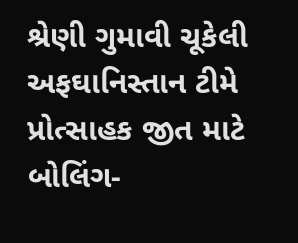શ્રેણી ગુમાવી ચૂકેલી
અફઘાનિસ્તાન ટીમે પ્રોત્સાહક જીત માટે બોલિંગ-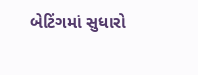બેટિંગમાં સુધારો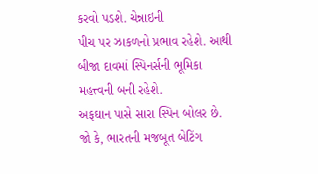કરવો પડશે. ચેન્નાઇની
પીચ પર ઝાકળનો પ્રભાવ રહેશે. આથી બીજા દાવમાં સ્પિનર્સની ભૂમિકા મહત્ત્વની બની રહેશે.
અફઘાન પાસે સારા સ્પિન બોલર છે. જો કે, ભારતની મજબૂત બેટિંગ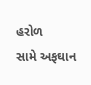હરોળ
સામે અફઘાન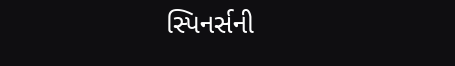સ્પિનર્સની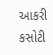આકરી કસોટી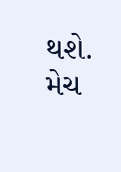થશે. મેચ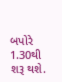બપોરે 1.30થી શરૂ થશે.